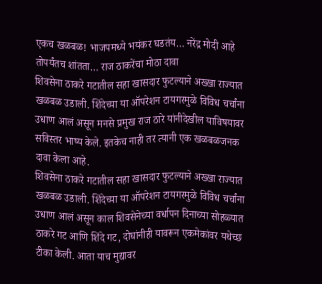एकच खळबळ! भाजपमध्ये भयंकर घडतंय… नरेंद्र मोदी आहे तोपर्यंतच शांतता… राज ठाकरेंचा मोठा दावा
शिवसेना ठाकरे गटातील सहा खासदार फुटल्याने अख्खा राज्यात खळबळ उडाली. शिंदेच्या या ऑपरेशन टायगरमुळे विविध चर्चांना उधाण आलं असून मनसे प्रमुख राज ठारे यांनीदेखील याविषयावर सविस्तर भाष्य केले. इतकेच नाही तर त्यानी एक खळबळजनक दावा केला आहे.
शिवसेना ठाकरे गटातील सहा खासदार फुटल्याने अख्खा राज्यात खळबळ उडाली. शिंदेच्या या ऑपरेशन टायगरमुळे विविध चर्चांना उधाण आलं असून काल शिवसेनेच्या वर्धापन दिनाच्या सोहळ्यात ठाकरे गट आणि शिंदे गट, दोघांनीही यावरून एकमेकांवर यथेच्छ टीका केली. आता याच मुद्यावर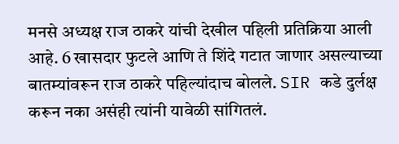मनसे अध्यक्ष राज ठाकरे यांची देखील पहिली प्रतिक्रिया आली आहे. 6 खासदार फुटले आणि ते शिंदे गटात जाणार असल्याच्या बातम्यांवरून राज ठाकरे पहिल्यांदाच बोलले. SIR कडे दुर्लक्ष करून नका असंही त्यांनी यावेळी सांगितलं.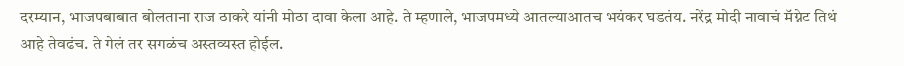दरम्यान, भाजपबाबात बोलताना राज ठाकरे यांनी मोठा दावा केला आहे. ते म्हणाले, भाजपमध्ये आतल्याआतच भयंकर घडतंय. नरेंद्र मोदी नावाचं मॅग्नेट तिथं आहे तेवढंच. ते गेलं तर सगळंच अस्तव्यस्त होईल.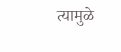त्यामुळे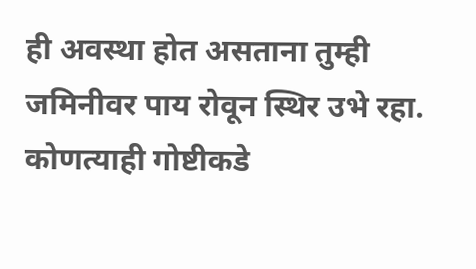ही अवस्था होत असताना तुम्ही जमिनीवर पाय रोवून स्थिर उभे रहा. कोणत्याही गोष्टीकडे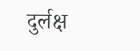दुर्लक्ष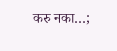करु नका…;